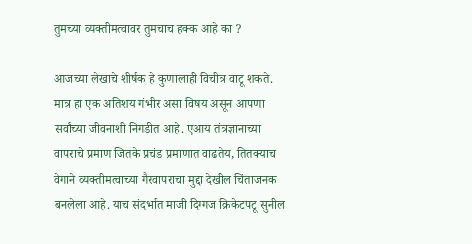तुमच्या व्यक्तीमत्वावर तुमचाच हक्क आहे का ?

आजच्या लेखाचे शीर्षक हे कुणालाही विचीत्र वाटू शकते. मात्र हा एक अतिशय गंभीर असा विषय असून आपणा सर्वांच्या जीवनाशी निगडीत आहे. एआय तंत्रज्ञानाच्या वापराचे प्रमाण जितके प्रचंड प्रमाणात वाढतेय, तितक्याच वेगाने व्यक्तीमत्वाच्या गैरवापराचा मुद्दा देखील चिंताजनक बनलेला आहे. याच संदर्भात माजी दिग्गज क्रिकेटपटू सुनील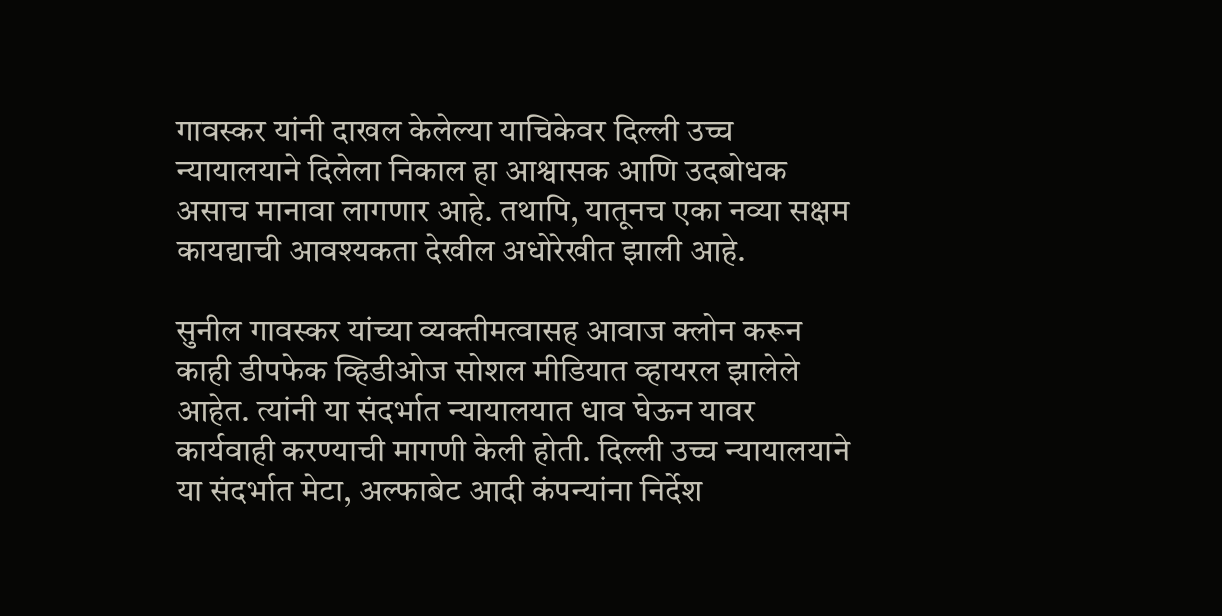गावस्कर यांनी दाखल केलेल्या याचिकेवर दिल्ली उच्च न्यायालयाने दिलेला निकाल हा आश्वासक आणि उदबोधक असाच मानावा लागणार आहे. तथापि, यातूनच एका नव्या सक्षम कायद्याची आवश्यकता देखील अधोरेखीत झाली आहे.

सुनील गावस्कर यांच्या व्यक्तीमत्वासह आवाज क्लोन करून काही डीपफेक व्हिडीओज सोशल मीडियात व्हायरल झालेले आहेत. त्यांनी या संदर्भात न्यायालयात धाव घेऊन यावर कार्यवाही करण्याची मागणी केली होती. दिल्ली उच्च न्यायालयाने या संदर्भात मेटा, अल्फाबेट आदी कंपन्यांना निर्देश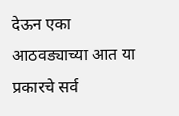देऊन एका आठवड्याच्या आत या प्रकारचे सर्व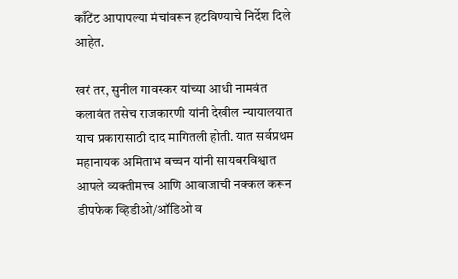काँटेंट आपापल्या मंचांवरून हटविण्याचे निर्देश दिले आहेत.

खरं तर, सुनील गावस्कर यांच्या आधी नामवंत कलावंत तसेच राजकारणी यांनी देखील न्यायालयात याच प्रकारासाठी दाद मागितली होती. यात सर्वप्रथम महानायक अमिताभ बच्चन यांनी सायबरविश्वात आपले व्यक्तीमत्त्व आणि आवाजाची नक्कल करून डीपफेक व्हिडीओ/ऑडिओ व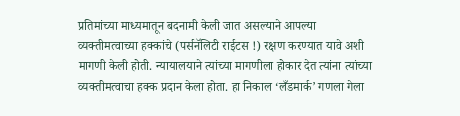प्रतिमांच्या माध्यमातून बदनामी केली जात असल्याने आपल्या व्यक्तीमत्वाच्या हक्कांचे (पर्सनॅलिटी राईटस !) रक्षण करण्यात यावे अशी मागणी केली होती. न्यायालयाने त्यांच्या मागणीला होकार देत त्यांना त्यांच्या व्यक्तीमत्वाचा हक्क प्रदान केला होता. हा निकाल ‘लँडमार्क’ गणला गेला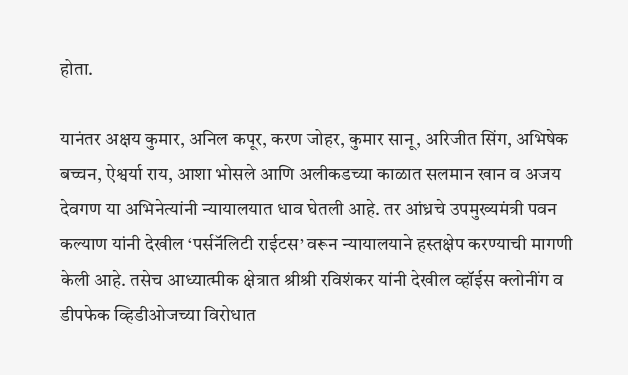होता.

यानंतर अक्षय कुमार, अनिल कपूर, करण जोहर, कुमार सानू, अरिजीत सिंग, अभिषेक बच्चन, ऐश्वर्या राय, आशा भोसले आणि अलीकडच्या काळात सलमान खान व अजय देवगण या अभिनेत्यांनी न्यायालयात धाव घेतली आहे. तर आंध्रचे उपमुख्यमंत्री पवन कल्याण यांनी देखील ‘पर्सनॅलिटी राईटस’ वरून न्यायालयाने हस्तक्षेप करण्याची मागणी केली आहे. तसेच आध्यात्मीक क्षेत्रात श्रीश्री रविशंकर यांनी देखील व्हॉईस क्लोनींग व डीपफेक व्हिडीओजच्या विरोधात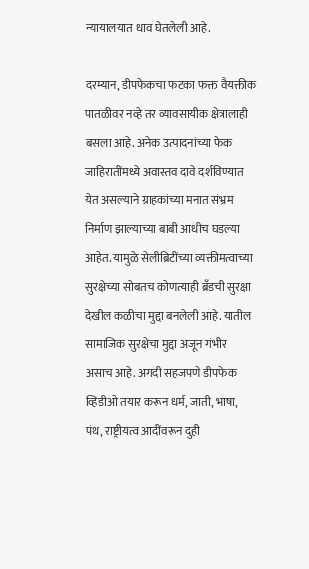न्यायालयात धाव घेतलेली आहे.

दरम्यान, डीपफेकचा फटका फक्त वैयक्तीक पातळीवर नव्हे तर व्यावसायीक क्षेत्रालाही बसला आहे. अनेक उत्पादनांच्या फेक जाहिरातींमध्ये अवास्तव दावे दर्शविण्यात येत असल्याने ग्राहकांच्या मनात संभ्रम निर्माण झाल्याच्या बाबी आधीच घडल्या आहेत. यामुळे सेलीब्रिटींच्या व्यक्तीमत्वाच्या सुरक्षेच्या सोबतच कोणत्याही ब्रँडची सुरक्षा देखील कळीचा मुद्दा बनलेली आहे. यातील सामाजिक सुरक्षेचा मुद्दा अजून गंभीर असाच आहे. अगदी सहजपणे डीपफेक व्हिडीओ तयार करून धर्म, जाती, भाषा, पंथ, राष्ट्रीयत्व आदींवरून दुही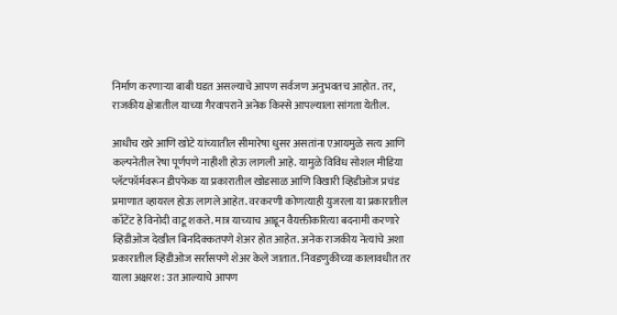निर्माण करणाऱ्या बाबी घडत असल्याचे आपण सर्वजण अनुभवतच आहोत. तर, राजकीय क्षेत्रातील याच्या गैरवापराने अनेक किस्से आपल्याला सांगता येतील.

आधीच खरे आणि खोटे यांच्यातील सीमारेषा धुसर असतांना एआयमुळे सत्य आणि कल्पनेतील रेषा पूर्णपणे नाहीशी होऊ लागली आहे. यामुळे विविध सोशल मीडिया प्लॅटफॉर्मवरून डीपफेक या प्रकारातील खोडसाळ आणि विखारी व्हिडीओज प्रचंड प्रमाणात व्हायरल होऊ लागले आहेत. वरकरणी कोणत्याही युजरला या प्रकारातील काँटेंट हे विनोदी वाटू शकते. मात्र याच्याच आडून वैयक्तीकरित्या बदनामी करणारे व्हिडीओज देखील बिनदिक्कतपणे शेअर होत आहेत. अनेक राजकीय नेत्यांचे अशा प्रकारातील व्हिडीओज सर्रासपणे शेअर केले जातात. निवडणुकीच्या कालावधीत तर याला अक्षरश: उत आल्याचे आपण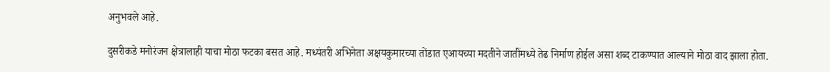अनुभवले आहे.

दुसरीकडे मनोरंजन क्षेत्रालाही याचा मोठा फटका बसत आहे. मध्यंतरी अभिनेता अक्षयकुमारच्या तोंडात एआयच्या मदतीने जातींमध्ये तेढ निर्माण होईल असा शब्द टाकण्यात आल्याने मोठा वाद झाला होता.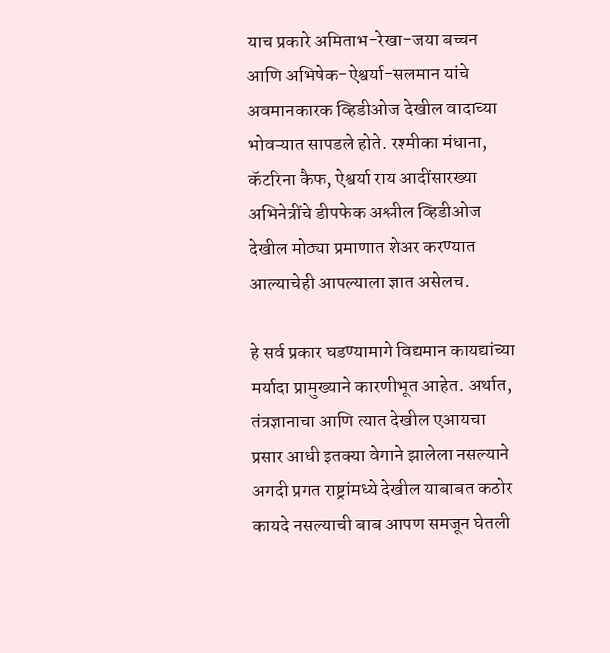याच प्रकारे अमिताभ-रेखा-जया बच्चन आणि अभिषेक-ऐश्वर्या-सलमान यांचे अवमानकारक व्हिडीओज देखील वादाच्या भोवऱ्यात सापडले होते. रश्मीका मंधाना, कॅटरिना कैफ, ऐश्वर्या राय आदींसारख्या अभिनेत्रींचे डीपफेक अश्लील व्हिडीओज देखील मोठ्या प्रमाणात शेअर करण्यात आल्याचेही आपल्याला ज्ञात असेलच.

हे सर्व प्रकार घडण्यामागे विद्यमान कायद्यांच्या मर्यादा प्रामुख्याने कारणीभूत आहेत. अर्थात, तंत्रज्ञानाचा आणि त्यात देखील एआयचा प्रसार आधी इतक्या वेगाने झालेला नसल्याने अगदी प्रगत राष्ट्रांमध्ये देखील याबाबत कठोर कायदे नसल्याची बाब आपण समजून घेतली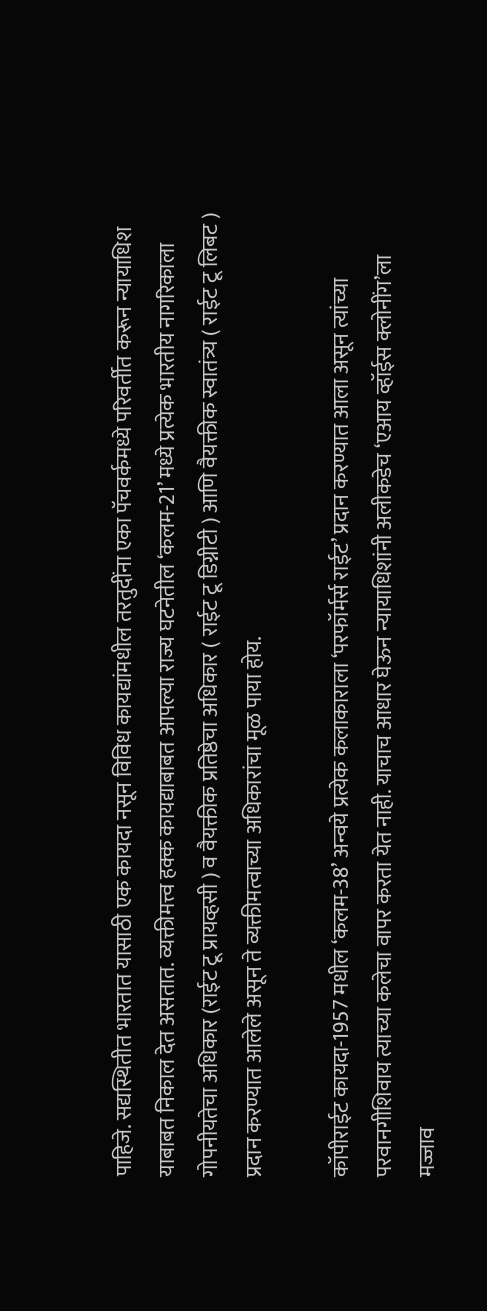पाहिजे. सद्यस्थितीत भारतात यासाठी एक कायदा नसून विविध कायद्यांमधील तरतुदींना एका पॅचवर्कमध्ये परिवर्तीत करून न्यायाधिश याबाबत निकाल देत असतात. व्यक्तीमत्त्व हक्क कायद्याबाबत आपल्या राज्य घटनेतील ‘कलम-21’ मध्ये प्रत्येक भारतीय नागरिकाला गोपनीयतेचा अधिकार (राईट टू प्रायव्हसी ) व वैयक्तीक प्रतिष्ठेचा अधिकार ( राईट टू डिग्नीटी ) आणि वैयक्तीक स्वातंत्र्य ( राईट टू लिबट ) प्रदान करण्यात आलेले असून ते व्यक्तीमत्वाच्या अधिकारांचा मूळ पाया होय.

कॉपीराईट कायदा-1957 मधील ‘कलम-38’ अन्वये प्रत्येक कलाकाराला ‘परफॉर्मर्स राईट’ प्रदान करण्यात आला असून त्यांच्या परवानगीशिवाय त्याच्या कलेचा वापर करता येत नाही. याचाच आधार घेऊन न्यायाधिशांनी अलीकडेच ‘एआय व्हॉईस क्लोनींग’ला मज्जाव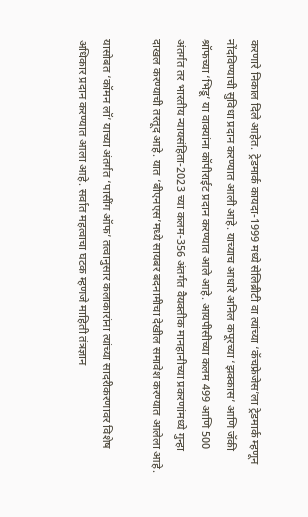करणारे निकाल दिले आहेत. ट्रेडमार्क कायदा-1999 मध्ये सेलिब्रीटी वा त्यांच्या ‘कॅचफ्रेजेस’ला ट्रेडमार्क म्हणून नोंदविण्याची सुविधा प्रदान करण्यात आली आहे. याच्याच आधारे अनिल कपूरच्या ‘झक्कास’ आणि जॅकी श्रॉफच्या ‘भिडू’ या वाक्यांना कॉपीराईट प्रदान करण्यात आले आहे. आयपीसीच्या कलम 499 आणि 500 अंतर्गत तर भारतीय न्यायसंहिता-2023 च्या कलम-356 अंतर्गत वैयक्तीक मानहानीच्या प्रकरणांमध्ये गुन्हा दाखल करण्याची तरतूद आहे. यात ‘बीएनएस’मध्ये सायबर बदनामीचा देखील समावेश करण्यात आलेला आहे.

यासोबत ‘कॉमन लॉ’ याच्या अंतर्गत ‘पासींग ऑफ’ तत्वानुसार कलाकारांना त्यांच्या सादरीकरणावर विशेष अधिकार प्रदान करण्यात आला आहे. सर्वात महत्वाचा घटक म्हणजे माहिती तंत्रज्ञान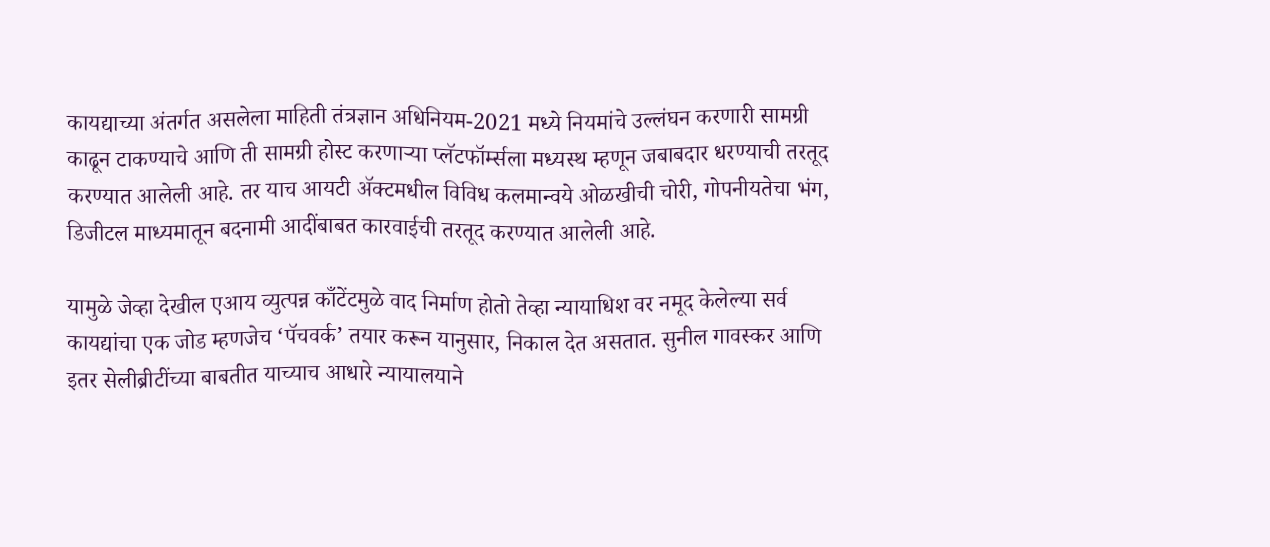कायद्याच्या अंतर्गत असलेला माहिती तंत्रज्ञान अधिनियम-2021 मध्ये नियमांचे उल्लंघन करणारी सामग्री काढून टाकण्याचे आणि ती सामग्री होस्ट करणाऱ्या प्लॅटफॉर्म्सला मध्यस्थ म्हणून जबाबदार धरण्याची तरतूद करण्यात आलेली आहे. तर याच आयटी ॲक्टमधील विविध कलमान्वये ओळखीची चोरी, गोपनीयतेचा भंग, डिजीटल माध्यमातून बदनामी आदींबाबत कारवाईची तरतूद करण्यात आलेली आहे.

यामुळे जेव्हा देखील एआय व्युत्पन्न काँटेंटमुळे वाद निर्माण होतो तेव्हा न्यायाधिश वर नमूद केलेल्या सर्व कायद्यांचा एक जोड म्हणजेच ‘पॅचवर्क’ तयार करून यानुसार, निकाल देत असतात. सुनील गावस्कर आणि इतर सेलीब्रीटींच्या बाबतीत याच्याच आधारे न्यायालयाने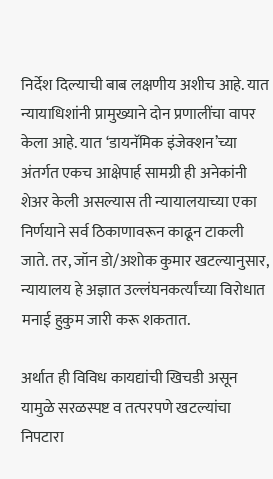निर्देश दिल्याची बाब लक्षणीय अशीच आहे. यात न्यायाधिशांनी प्रामुख्याने दोन प्रणालींचा वापर केला आहे. यात ‘डायनॅमिक इंजेक्शन’च्या अंतर्गत एकच आक्षेपार्ह सामग्री ही अनेकांनी शेअर केली असल्यास ती न्यायालयाच्या एका निर्णयाने सर्व ठिकाणावरून काढून टाकली जाते. तर, जॉन डो/अशोक कुमार खटल्यानुसार, न्यायालय हे अज्ञात उल्लंघनकर्त्यांच्या विरोधात मनाई हुकुम जारी करू शकतात.

अर्थात ही विविध कायद्यांची खिचडी असून यामुळे सरळस्पष्ट व तत्परपणे खटल्यांचा निपटारा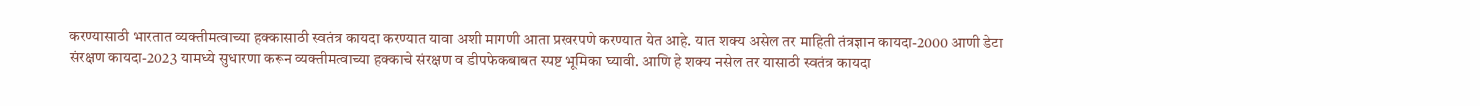करण्यासाठी भारतात व्यक्तीमत्वाच्या हक्कासाठी स्वतंत्र कायदा करण्यात यावा अशी मागणी आता प्रखरपणे करण्यात येत आहे. यात शक्य असेल तर माहिती तंत्रज्ञान कायदा-2000 आणी डेटा संरक्षण कायदा-2023 यामध्ये सुधारणा करून व्यक्तीमत्वाच्या हक्काचे संरक्षण व डीपफेकबाबत स्पष्ट भूमिका घ्यावी. आणि हे शक्य नसेल तर यासाठी स्वतंत्र कायदा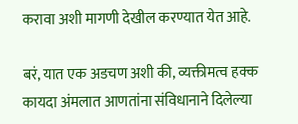करावा अशी मागणी देखील करण्यात येत आहे.

बरं, यात एक अडचण अशी की, व्यक्तीमत्व हक्क कायदा अंमलात आणतांना संविधानाने दिलेल्या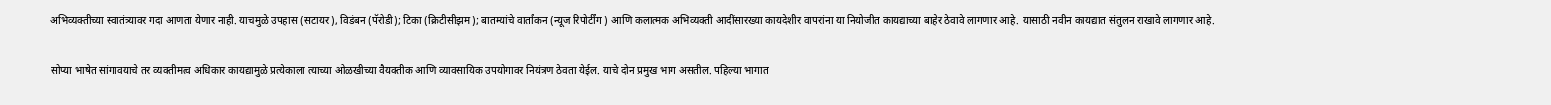अभिव्यक्तीच्या स्वातंत्र्यावर गदा आणता येणार नाही. याचमुळे उपहास (सटायर), विडंबन (पॅरोडी); टिका (क्रिटीसीझम); बातम्यांचे वार्तांकन (न्यूज रिपोर्टींग ) आणि कलात्मक अभिव्यक्ती आदींसारख्या कायदेशीर वापरांना या नियोजीत कायद्याच्या बाहेर ठेवावे लागणार आहे. यासाठी नवीन कायद्यात संतुलन राखावे लागणार आहे.

सोप्या भाषेत सांगावयाचे तर व्यक्तीमत्व अधिकार कायद्यामुळे प्रत्येकाला त्याच्या ओळखीच्या वैयक्तीक आणि व्यावसायिक उपयोगावर नियंत्रण ठेवता येईल. याचे दोन प्रमुख भाग असतील. पहिल्या भागात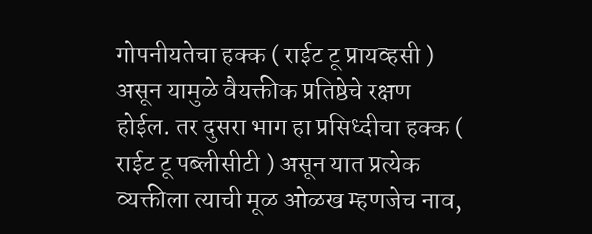गोपनीयतेचा हक्क ( राईट टू प्रायव्हसी ) असून यामुळे वैयक्तीक प्रतिष्ठेचे रक्षण होईल. तर दुसरा भाग हा प्रसिध्दीचा हक्क ( राईट टू पब्लीसीटी ) असून यात प्रत्येक व्यक्तीला त्याची मूळ ओळख म्हणजेच नाव,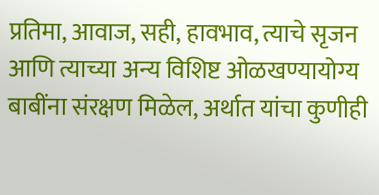प्रतिमा, आवाज, सही, हावभाव, त्याचे सृजन आणि त्याच्या अन्य विशिष्ट ओळखण्यायोग्य बाबींना संरक्षण मिळेल, अर्थात यांचा कुणीही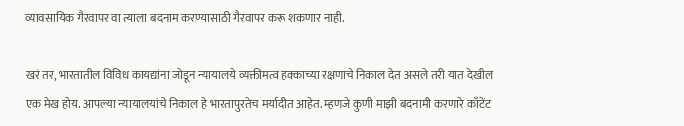व्यावसायिक गैरवापर वा त्याला बदनाम करण्यासाठी गैरवापर करू शकणार नाही.

खरं तर, भारतातील विविध कायद्यांना जोडून न्यायालये व्यक्तीमत्व हक्काच्या रक्षणाचे निकाल देत असले तरी यात देखील एक मेख होय. आपल्या न्यायालयांचे निकाल हे भारतापुरतेच मर्यादीत आहेत. म्हणजे कुणी माझी बदनामी करणारे काँटेंट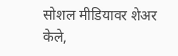सोशल मीडियावर शेअर केले,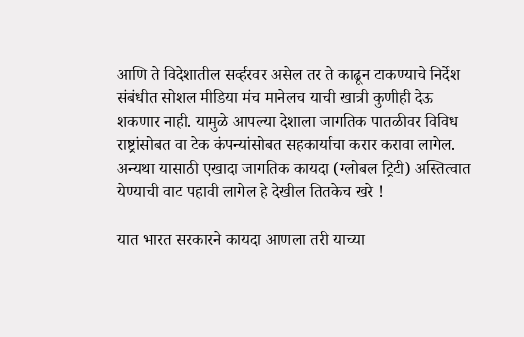आणि ते विदेशातील सर्व्हरवर असेल तर ते काढून टाकण्याचे निर्देश संबंधीत सोशल मीडिया मंच मानेलच याची खात्री कुणीही देऊ शकणार नाही. यामुळे आपल्या देशाला जागतिक पातळीवर विविध राष्ट्रांसोबत वा टेक कंपन्यांसोबत सहकार्याचा करार करावा लागेल. अन्यथा यासाठी एखादा जागतिक कायदा (ग्लोबल ट्रिटी) अस्तित्वात येण्याची वाट पहावी लागेल हे देखील तितकेच खरे !

यात भारत सरकारने कायदा आणला तरी याच्या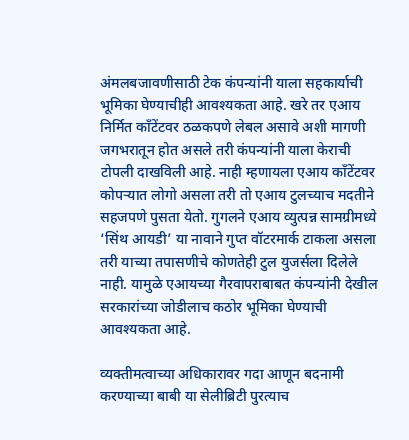अंमलबजावणीसाठी टेक कंपन्यांनी याला सहकार्याची भूमिका घेण्याचीही आवश्यकता आहे. खरे तर एआय निर्मित काँटेंटवर ठळकपणे लेबल असावे अशी मागणी जगभरातून होत असले तरी कंपन्यांनी याला केराची टोपली दाखविली आहे. नाही म्हणायला एआय काँटेंटवर कोपऱ्यात लोगो असला तरी तो एआय टुलच्याच मदतीने सहजपणे पुसता येतो. गुगलने एआय व्युत्पन्न सामग्रीमध्ये ‘सिंथ आयडी’ या नावाने गुप्त वॉटरमार्क टाकला असला तरी याच्या तपासणीचे कोणतेही टुल युजर्सला दिलेले नाही. यामुळे एआयच्या गैरवापराबाबत कंपन्यांनी देखील सरकारांच्या जोडीलाच कठोर भूमिका घेण्याची आवश्यकता आहे.

व्यक्तीमत्वाच्या अधिकारावर गदा आणून बदनामी करण्याच्या बाबी या सेलीब्रिटी पुरत्याच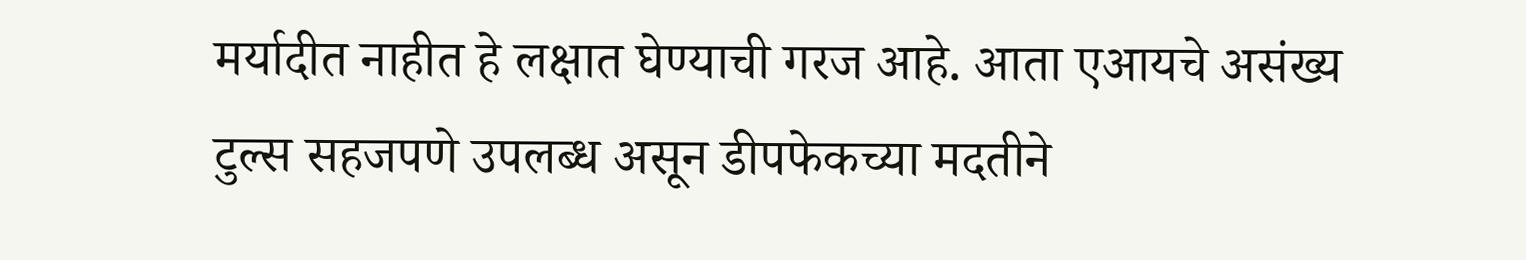मर्यादीत नाहीत हे लक्षात घेण्याची गरज आहे. आता एआयचे असंख्य टुल्स सहजपणे उपलब्ध असून डीपफेकच्या मदतीने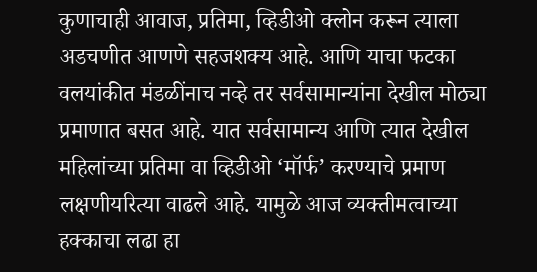कुणाचाही आवाज, प्रतिमा, व्हिडीओ क्लोन करून त्याला अडचणीत आणणे सहजशक्य आहे. आणि याचा फटका वलयांकीत मंडळींनाच नव्हे तर सर्वसामान्यांना देखील मोठ्या प्रमाणात बसत आहे. यात सर्वसामान्य आणि त्यात देखील महिलांच्या प्रतिमा वा व्हिडीओ ‘मॉर्फ’ करण्याचे प्रमाण लक्षणीयरित्या वाढले आहे. यामुळे आज व्यक्तीमत्वाच्या हक्काचा लढा हा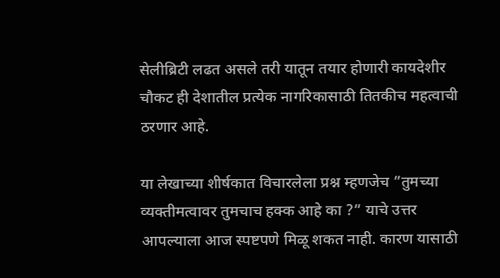सेलीब्रिटी लढत असले तरी यातून तयार होणारी कायदेशीर चौकट ही देशातील प्रत्येक नागरिकासाठी तितकीच महत्वाची ठरणार आहे.

या लेखाच्या शीर्षकात विचारलेला प्रश्न म्हणजेच ”तुमच्या व्यक्तीमत्वावर तुमचाच हक्क आहे का ?” याचे उत्तर आपल्याला आज स्पष्टपणे मिळू शकत नाही. कारण यासाठी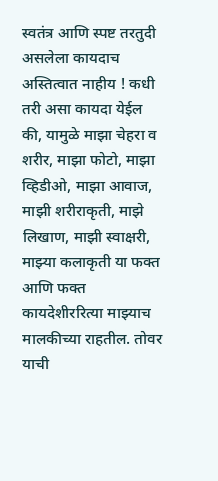स्वतंत्र आणि स्पष्ट तरतुदी असलेला कायदाच अस्तित्वात नाहीय ! कधी तरी असा कायदा येईल की, यामुळे माझा चेहरा व शरीर, माझा फोटो, माझा व्हिडीओ, माझा आवाज, माझी शरीराकृती, माझे लिखाण, माझी स्वाक्षरी, माझ्या कलाकृती या फक्त आणि फक्त कायदेशीररित्या माझ्याच मालकीच्या राहतील. तोवर याची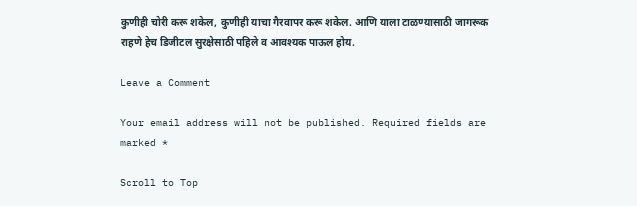कुणीही चोरी करू शकेल, कुणीही याचा गैरवापर करू शकेल. आणि याला टाळण्यासाठी जागरूक राहणे हेच डिजीटल सुरक्षेसाठी पहिले व आवश्यक पाऊल होय.

Leave a Comment

Your email address will not be published. Required fields are marked *

Scroll to Top